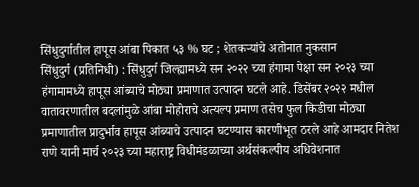सिंधुदुर्गातील हापूस आंबा पिकात ५३ % घट ; शेतकऱ्यांचे अतोनात नुकसान
सिंधुदुर्ग (प्रतिनिधी) : सिंधुदुर्ग जिल्ह्यामध्ये सन २०२२ च्या हंगामा पेक्षा सन २०२३ च्या हंगामामध्ये हापूस आंब्याचे मोठ्या प्रमाणात उत्पादन घटले आहे. डिसेंबर २०२२ मधील वातावरणातील बदलांमुळे आंबा मोहोराचे अत्यल्प प्रमाण तसेच फुल किडीचा मोठ्या प्रमाणातील प्रादुर्भाव हापूस आंब्याचे उत्पादन घटण्यास कारणीभूत ठरले आहे आमदार नितेश राणे यानी मार्च २०२३ च्या महाराष्ट्र विधीमंडळाच्या अर्थसंकल्पीय अधिवेशनात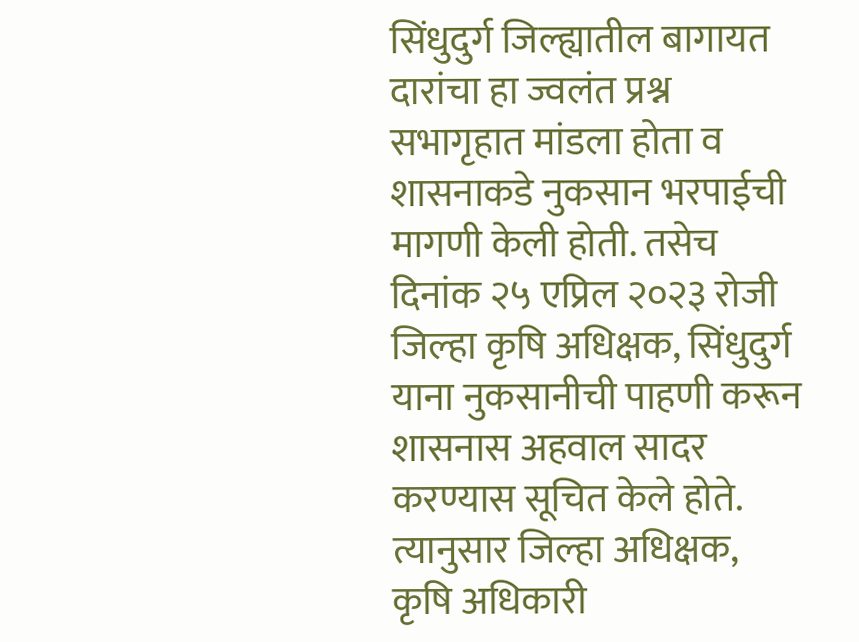सिंधुदुर्ग जिल्ह्यातील बागायत दारांचा हा ज्वलंत प्रश्न सभागृहात मांडला होता व शासनाकडे नुकसान भरपाईची मागणी केली होती. तसेच दिनांक २५ एप्रिल २०२३ रोजी जिल्हा कृषि अधिक्षक, सिंधुदुर्ग याना नुकसानीची पाहणी करून शासनास अहवाल सादर करण्यास सूचित केले होते.
त्यानुसार जिल्हा अधिक्षक, कृषि अधिकारी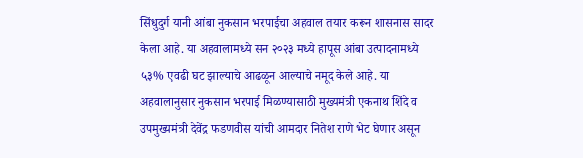सिंधुदुर्ग यानी आंबा नुकसान भरपाईचा अहवाल तयार करून शासनास सादर केला आहे. या अहवालामध्ये सन २०२३ मध्ये हापूस आंबा उत्पादनामध्ये ५३% एवढी घट झाल्याचे आढळून आल्याचे नमूद केले आहे. या अहवालानुसार नुकसान भरपाई मिळण्यासाठी मुख्यमंत्री एकनाथ शिंदे व उपमुख्यमंत्री देवेंद्र फडणवीस यांची आमदार नितेश राणे भेट घेणार असून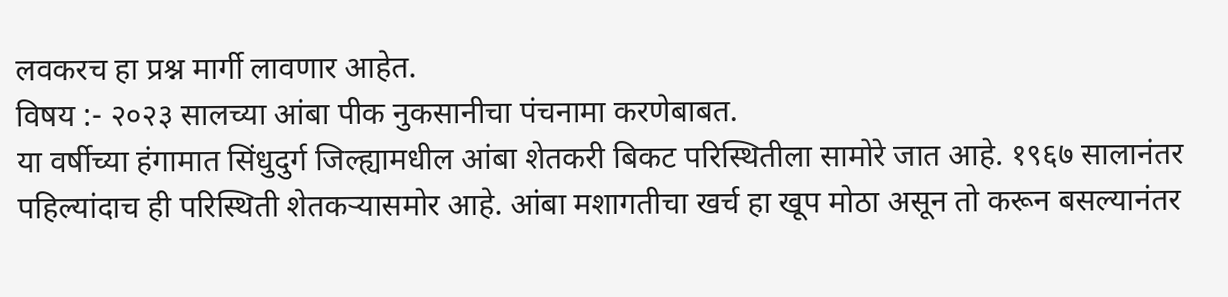लवकरच हा प्रश्न मार्गी लावणार आहेत.
विषय :- २०२३ सालच्या आंबा पीक नुकसानीचा पंचनामा करणेबाबत.
या वर्षीच्या हंगामात सिंधुदुर्ग जिल्ह्यामधील आंबा शेतकरी बिकट परिस्थितीला सामोरे जात आहे. १९६७ सालानंतर पहिल्यांदाच ही परिस्थिती शेतकऱ्यासमोर आहे. आंबा मशागतीचा खर्च हा खूप मोठा असून तो करून बसल्यानंतर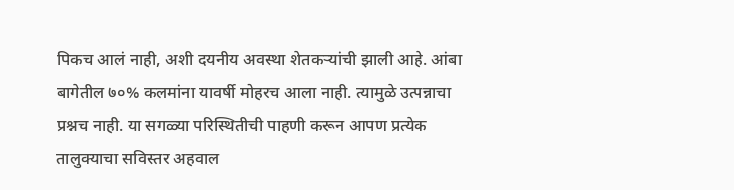पिकच आलं नाही, अशी दयनीय अवस्था शेतकऱ्यांची झाली आहे. आंबा बागेतील ७०% कलमांना यावर्षी मोहरच आला नाही. त्यामुळे उत्पन्नाचा प्रश्नच नाही. या सगळ्या परिस्थितीची पाहणी करून आपण प्रत्येक तालुक्याचा सविस्तर अहवाल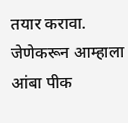तयार करावा. जेणेकरून आम्हाला आंबा पीक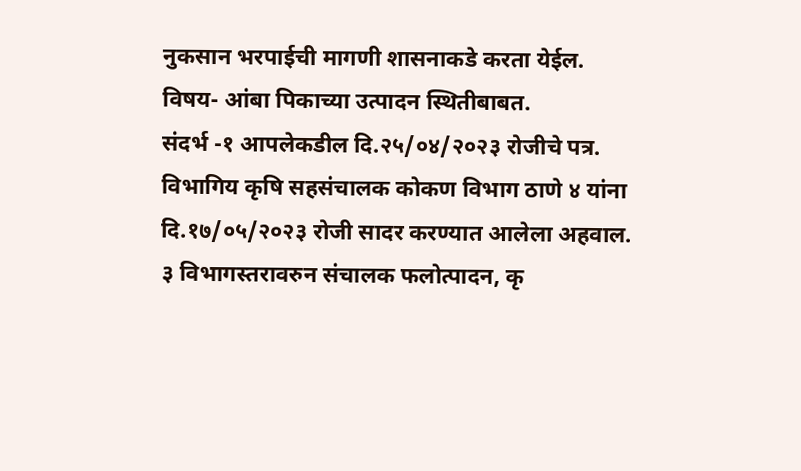नुकसान भरपाईची मागणी शासनाकडे करता येईल.
विषय- आंबा पिकाच्या उत्पादन स्थितीबाबत.
संदर्भ -१ आपलेकडील दि.२५/०४/२०२३ रोजीचे पत्र. विभागिय कृषि सहसंचालक कोकण विभाग ठाणे ४ यांना दि.१७/०५/२०२३ रोजी सादर करण्यात आलेला अहवाल.
३ विभागस्तरावरुन संचालक फलोत्पादन, कृ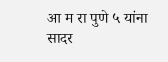आ म रा पुणे ५ यांना सादर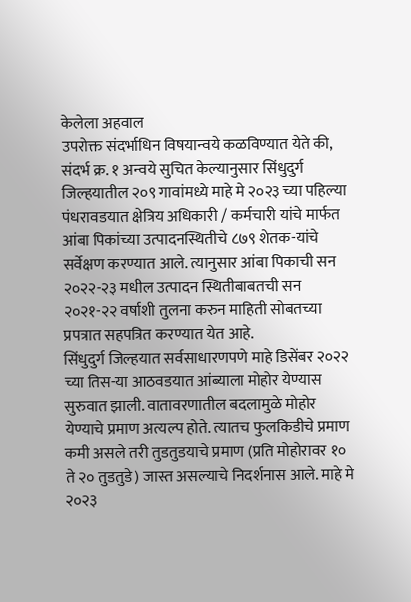केलेला अहवाल
उपरोक्त संदर्भाधिन विषयान्वये कळविण्यात येते की, संदर्भ क्र. १ अन्वये सुचित केल्यानुसार सिंधुदुर्ग जिल्हयातील २०९ गावांमध्ये माहे मे २०२३ च्या पहिल्या पंधरावडयात क्षेत्रिय अधिकारी / कर्मचारी यांचे मार्फत आंबा पिकांच्या उत्पादनस्थितीचे ८७९ शेतक-यांचे सर्वेक्षण करण्यात आले. त्यानुसार आंबा पिकाची सन २०२२-२३ मधील उत्पादन स्थितीबाबतची सन २०२१-२२ वर्षाशी तुलना करुन माहिती सोबतच्या प्रपत्रात सहपत्रित करण्यात येत आहे.
सिंधुदुर्ग जिल्हयात सर्वसाधारणपणे माहे डिसेंबर २०२२ च्या तिस-या आठवडयात आंब्याला मोहोर येण्यास सुरुवात झाली. वातावरणातील बदलामुळे मोहोर येण्याचे प्रमाण अत्यल्प होते. त्यातच फुलकिडीचे प्रमाण कमी असले तरी तुडतुडयाचे प्रमाण (प्रति मोहोरावर १० ते २० तुडतुडे) जास्त असल्याचे निदर्शनास आले. माहे मे २०२३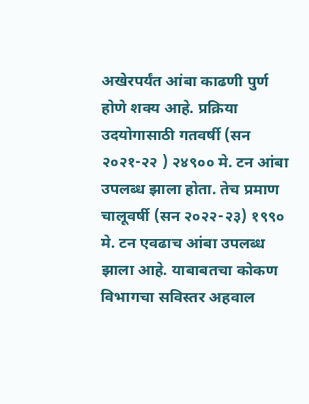अखेरपर्यंत आंबा काढणी पुर्ण होणे शक्य आहे. प्रक्रिया उदयोगासाठी गतवर्षी (सन २०२१-२२ ) २४९०० मे. टन आंबा उपलब्ध झाला होता. तेच प्रमाण चालूवर्षी (सन २०२२-२३) १९९० मे. टन एवढाच आंबा उपलब्ध झाला आहे. याबाबतचा कोकण विभागचा सविस्तर अहवाल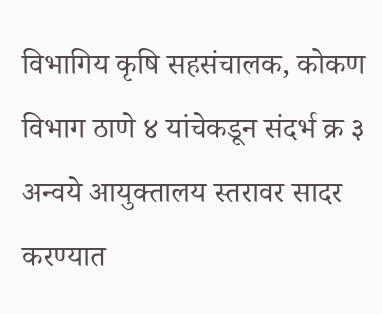विभागिय कृषि सहसंचालक, कोकण विभाग ठाणे ४ यांचेकडून संदर्भ क्र ३ अन्वये आयुक्तालय स्तरावर सादर करण्यात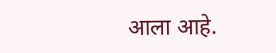आला आहे.